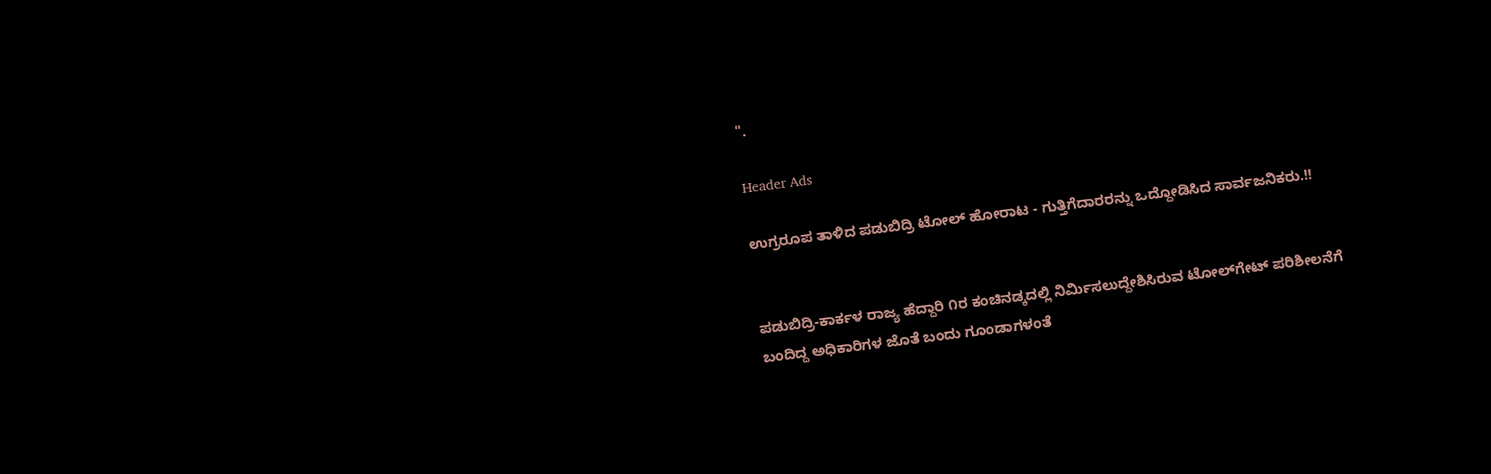".

Header Ads

ಉಗ್ರರೂಪ ತಾಳಿದ ಪಡುಬಿದ್ರಿ ಟೋಲ್ ಹೋರಾಟ - ಗುತ್ತಿಗೆದಾರರನ್ನು ಒದ್ದೋಡಿಸಿದ ಸಾರ್ವಜನಿಕರು.!!


ಪಡುಬಿದ್ರಿ-ಕಾರ್ಕಳ ರಾಜ್ಯ ಹೆದ್ದಾರಿ ೧ರ ಕಂಚಿನಡ್ಕದಲ್ಲಿ ನಿರ್ಮಿಸಲುದ್ದೇಶಿಸಿರುವ ಟೋಲ್‌ಗೇಟ್ ಪರಿಶೀಲನೆಗೆ ಬಂದಿದ್ದ ಅಧಿಕಾರಿಗಳ ಜೊತೆ ಬಂದು ಗೂಂಡಾಗಳಂತೆ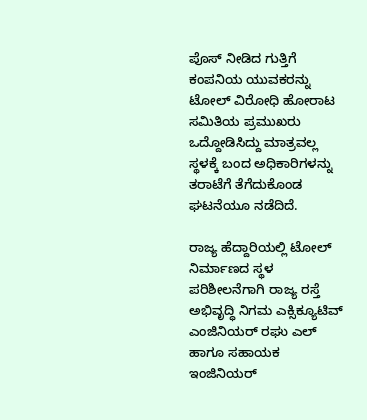ಪೊಸ್ ನೀಡಿದ ಗುತ್ತಿಗೆ ಕಂಪನಿಯ ಯುವಕರನ್ನು ಟೋಲ್ ವಿರೋಧಿ ಹೋರಾಟ ಸಮಿತಿಯ ಪ್ರಮುಖರು ಒದ್ದೋಡಿಸಿದ್ದು ಮಾತ್ರವಲ್ಲ ಸ್ಥಳಕ್ಕೆ ಬಂದ ಅಧಿಕಾರಿಗಳನ್ನು  ತರಾಟೆಗೆ ತೆಗೆದುಕೊಂಡ ಘಟನೆಯೂ ನಡೆದಿದೆ.

ರಾಜ್ಯ ಹೆದ್ದಾರಿಯಲ್ಲಿ ಟೋಲ್ ನಿರ್ಮಾಣದ ಸ್ಥಳ ಪರಿಶೀಲನೆಗಾಗಿ ರಾಜ್ಯ ರಸ್ತೆ ಅಭಿವೃದ್ಧಿ ನಿಗಮ ಎಕ್ಸಿಕ್ಯೂಟಿವ್ ಎಂಜಿನಿಯರ್ ರಘು ಎಲ್ ಹಾಗೂ ಸಹಾಯಕ ಇಂಜಿನಿಯರ್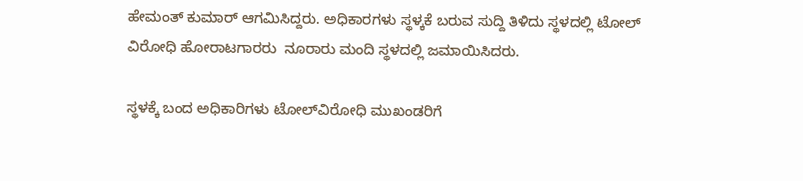ಹೇಮಂತ್ ಕುಮಾರ್ ಆಗಮಿಸಿದ್ದರು. ಅಧಿಕಾರಗಳು ಸ್ಥಳ್ಕಕೆ ಬರುವ ಸುದ್ದಿ ತಿಳಿದು ಸ್ಥಳದಲ್ಲಿ ಟೋಲ್ ವಿರೋಧಿ ಹೋರಾಟಗಾರರು  ನೂರಾರು ಮಂದಿ ಸ್ಥಳದಲ್ಲಿ ಜಮಾಯಿಸಿದರು.

ಸ್ಥಳಕ್ಕೆ ಬಂದ ಅಧಿಕಾರಿಗಳು ಟೋಲ್‌ವಿರೋಧಿ ಮುಖಂಡರಿಗೆ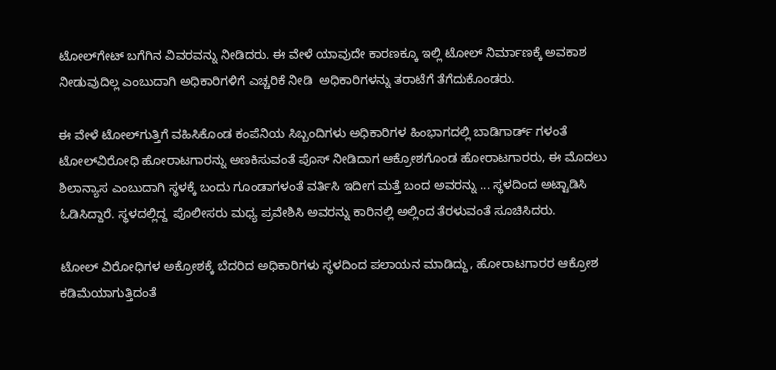ಟೋಲ್‌ಗೇಟ್ ಬಗೆಗಿನ ವಿವರವನ್ನು ನೀಡಿದರು. ಈ ವೇಳೆ ಯಾವುದೇ ಕಾರಣಕ್ಕೂ ಇಲ್ಲಿ ಟೋಲ್ ನಿರ್ಮಾಣಕ್ಕೆ ಅವಕಾಶ ನೀಡುವುದಿಲ್ಲ ಎಂಬುದಾಗಿ ಅಧಿಕಾರಿಗಳಿಗೆ ಎಚ್ಚರಿಕೆ ನೀಡಿ  ಅಧಿಕಾರಿಗಳನ್ನು ತರಾಟೆಗೆ ತೆಗೆದುಕೊಂಡರು.

ಈ ವೇಳೆ ಟೋಲ್‌ಗುತ್ತಿಗೆ ವಹಿಸಿಕೊಂಡ ಕಂಪೆನಿಯ ಸಿಬ್ಬಂದಿಗಳು ಅಧಿಕಾರಿಗಳ ಹಿಂಭಾಗದಲ್ಲಿ ಬಾಡಿಗಾರ್ಡ್ ಗಳಂತೆ ಟೋಲ್‌ವಿರೋಧಿ ಹೋರಾಟಗಾರನ್ನು ಅಣಕಿಸುವಂತೆ ಪೊಸ್ ನೀಡಿದಾಗ ಆಕ್ರೋಶಗೊಂಡ ಹೋರಾಟಗಾರರು, ಈ ಮೊದಲು ಶಿಲಾನ್ಯಾಸ ಎಂಬುದಾಗಿ ಸ್ಥಳಕ್ಕೆ ಬಂದು ಗೂಂಡಾಗಳಂತೆ ವರ್ತಿಸಿ ಇದೀಗ ಮತ್ತೆ ಬಂದ ಅವರನ್ನು ... ಸ್ಥಳದಿಂದ ಅಟ್ಟಾಡಿಸಿ ಓಡಿಸಿದ್ದಾರೆ. ಸ್ಥಳದಲ್ಲಿದ್ದ  ಪೊಲೀಸರು ಮಧ್ಯ ಪ್ರವೇಶಿಸಿ ಅವರನ್ನು ಕಾರಿನಲ್ಲಿ ಅಲ್ಲಿಂದ ತೆರಳುವಂತೆ ಸೂಚಿಸಿದರು.

ಟೋಲ್ ವಿರೋಧಿಗಳ ಅಕ್ರೋಶಕ್ಕೆ ಬೆದರಿದ ಅಧಿಕಾರಿಗಳು ಸ್ಥಳದಿಂದ ಪಲಾಯನ ಮಾಡಿದ್ದು, ಹೋರಾಟಗಾರರ ಆಕ್ರೋಶ ಕಡಿಮೆಯಾಗುತ್ತಿದಂತೆ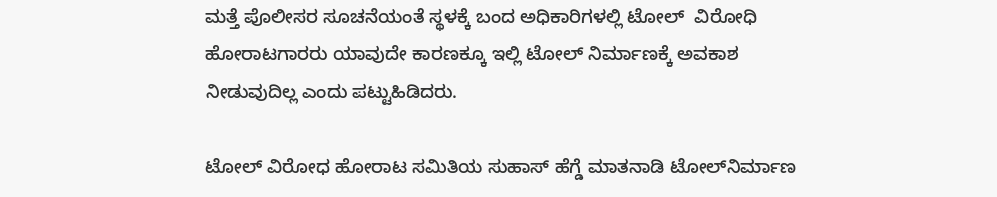ಮತ್ತೆ ಪೊಲೀಸರ ಸೂಚನೆಯಂತೆ ಸ್ಥಳಕ್ಕೆ ಬಂದ ಅಧಿಕಾರಿಗಳಲ್ಲಿ ಟೋಲ್  ವಿರೋಧಿ ಹೋರಾಟಗಾರರು ಯಾವುದೇ ಕಾರಣಕ್ಕೂ ಇಲ್ಲಿ ಟೋಲ್ ನಿರ್ಮಾಣಕ್ಕೆ ಅವಕಾಶ ನೀಡುವುದಿಲ್ಲ ಎಂದು ಪಟ್ಟುಹಿಡಿದರು.

ಟೋಲ್ ವಿರೋಧ ಹೋರಾಟ ಸಮಿತಿಯ ಸುಹಾಸ್ ಹೆಗ್ಡೆ ಮಾತನಾಡಿ ಟೋಲ್‌ನಿರ್ಮಾಣ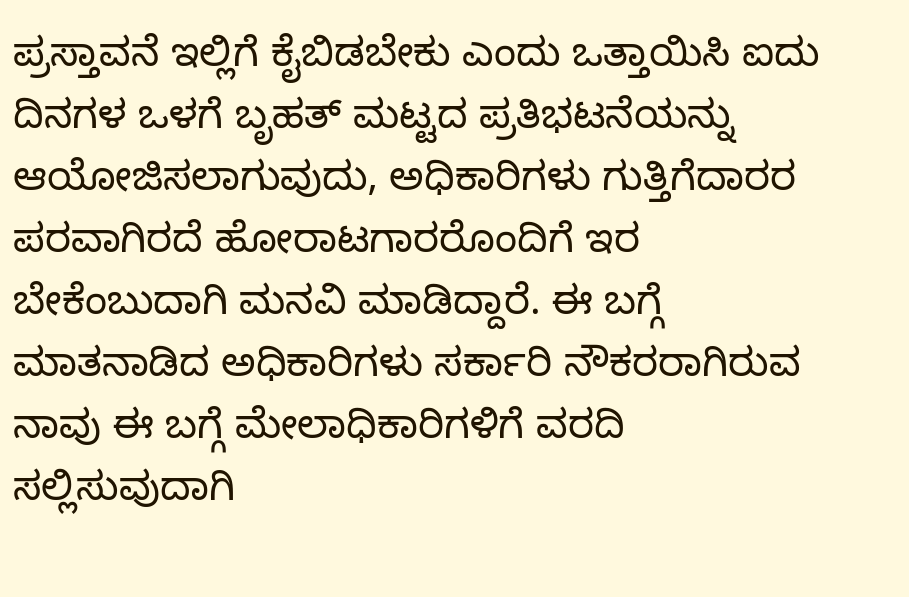ಪ್ರಸ್ತಾವನೆ ಇಲ್ಲಿಗೆ ಕೈಬಿಡಬೇಕು ಎಂದು ಒತ್ತಾಯಿಸಿ ಐದು ದಿನಗಳ ಒಳಗೆ ಬೃಹತ್ ಮಟ್ಟದ ಪ್ರತಿಭಟನೆಯನ್ನು ಆಯೋಜಿಸಲಾಗುವುದು, ಅಧಿಕಾರಿಗಳು ಗುತ್ತಿಗೆದಾರರ ಪರವಾಗಿರದೆ ಹೋರಾಟಗಾರರೊಂದಿಗೆ ಇರ ಬೇಕೆಂಬುದಾಗಿ ಮನವಿ ಮಾಡಿದ್ದಾರೆ. ಈ ಬಗ್ಗೆ ಮಾತನಾಡಿದ ಅಧಿಕಾರಿಗಳು ಸರ್ಕಾರಿ ನೌಕರರಾಗಿರುವ ನಾವು ಈ ಬಗ್ಗೆ ಮೇಲಾಧಿಕಾರಿಗಳಿಗೆ ವರದಿ ಸಲ್ಲಿಸುವುದಾಗಿ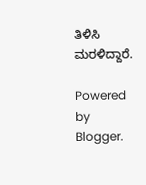ತಿಳಿಸಿ ಮರಳಿದ್ದಾರೆ.

Powered by Blogger.